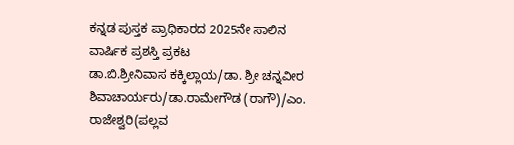ಕನ್ನಡ ಪುಸ್ತಕ ಪ್ರಾಧಿಕಾರದ 2025ನೇ ಸಾಲಿನ ವಾರ್ಷಿಕ ಪ್ರಶಸ್ತಿ ಪ್ರಕಟ
ಡಾ.ಬಿ.ಶ್ರೀನಿವಾಸ ಕಕ್ಕಿಲ್ಲಾಯ/ಡಾ. ಶ್ರೀ ಚನ್ನವೀರ ಶಿವಾಚಾರ್ಯರು/ಡಾ.ರಾಮೇಗೌಡ (ರಾಗೌ)/ಎಂ. ರಾಜೇಶ್ವರಿ(ಪಲ್ಲವ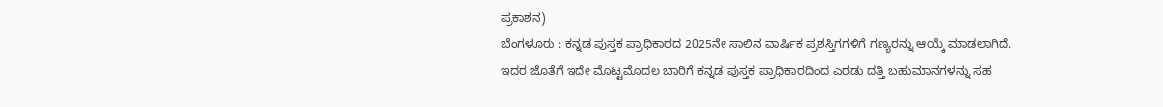ಪ್ರಕಾಶನ)
ಬೆಂಗಳೂರು : ಕನ್ನಡ ಪುಸ್ತಕ ಪ್ರಾಧಿಕಾರದ 2025ನೇ ಸಾಲಿನ ವಾರ್ಷಿಕ ಪ್ರಶಸ್ತಿಗಗಳಿಗೆ ಗಣ್ಯರನ್ನು ಆಯ್ಕೆ ಮಾಡಲಾಗಿದೆ. ಇದರ ಜೊತೆಗೆ ಇದೇ ಮೊಟ್ಟಮೊದಲ ಬಾರಿಗೆ ಕನ್ನಡ ಪುಸ್ತಕ ಪ್ರಾಧಿಕಾರದಿಂದ ಎರಡು ದತ್ತಿ ಬಹುಮಾನಗಳನ್ನು ಸಹ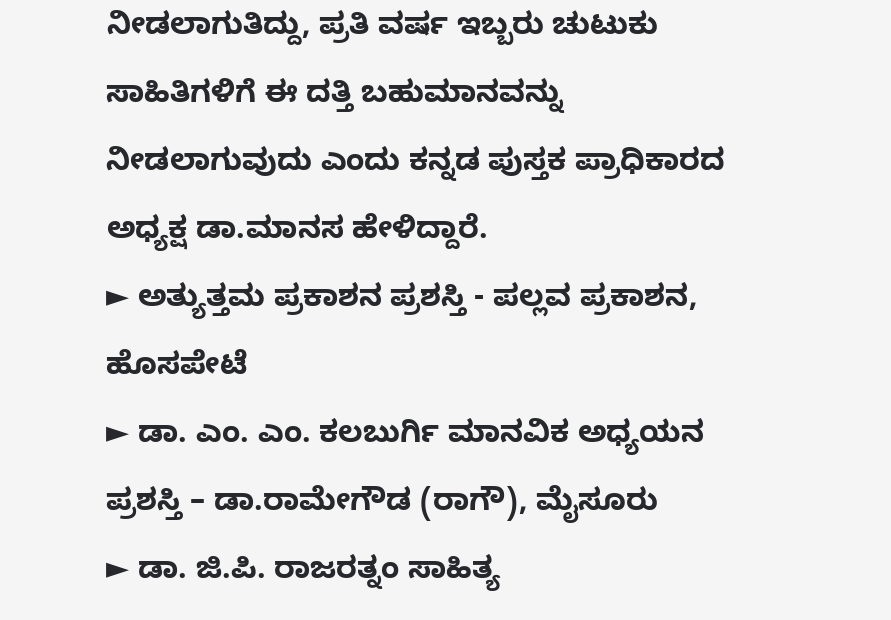ನೀಡಲಾಗುತಿದ್ದು, ಪ್ರತಿ ವರ್ಷ ಇಬ್ಬರು ಚುಟುಕು ಸಾಹಿತಿಗಳಿಗೆ ಈ ದತ್ತಿ ಬಹುಮಾನವನ್ನು ನೀಡಲಾಗುವುದು ಎಂದು ಕನ್ನಡ ಪುಸ್ತಕ ಪ್ರಾಧಿಕಾರದ ಅಧ್ಯಕ್ಷ ಡಾ.ಮಾನಸ ಹೇಳಿದ್ದಾರೆ.
► ಅತ್ಯುತ್ತಮ ಪ್ರಕಾಶನ ಪ್ರಶಸ್ತಿ - ಪಲ್ಲವ ಪ್ರಕಾಶನ, ಹೊಸಪೇಟೆ
► ಡಾ. ಎಂ. ಎಂ. ಕಲಬುರ್ಗಿ ಮಾನವಿಕ ಅಧ್ಯಯನ ಪ್ರಶಸ್ತಿ – ಡಾ.ರಾಮೇಗೌಡ (ರಾಗೌ), ಮೈಸೂರು
► ಡಾ. ಜಿ.ಪಿ. ರಾಜರತ್ನಂ ಸಾಹಿತ್ಯ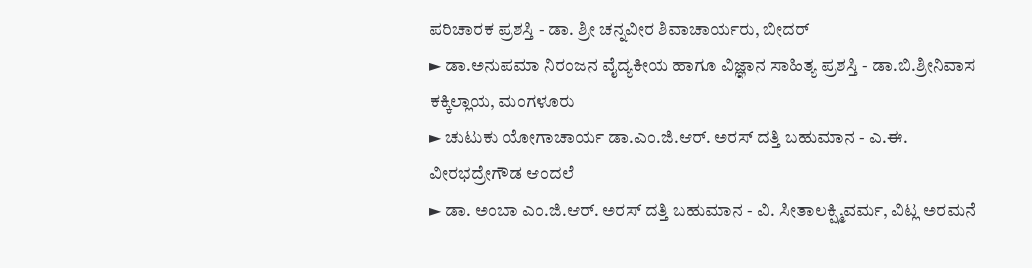ಪರಿಚಾರಕ ಪ್ರಶಸ್ತಿ - ಡಾ. ಶ್ರೀ ಚನ್ನವೀರ ಶಿವಾಚಾರ್ಯರು, ಬೀದರ್
► ಡಾ.ಅನುಪಮಾ ನಿರಂಜನ ವೈದ್ಯಕೀಯ ಹಾಗೂ ವಿಜ್ಞಾನ ಸಾಹಿತ್ಯ ಪ್ರಶಸ್ತಿ - ಡಾ.ಬಿ.ಶ್ರೀನಿವಾಸ ಕಕ್ಕಿಲ್ಲಾಯ, ಮಂಗಳೂರು
► ಚುಟುಕು ಯೋಗಾಚಾರ್ಯ ಡಾ.ಎಂ.ಜಿ.ಆರ್. ಅರಸ್ ದತ್ತಿ ಬಹುಮಾನ - ಎ.ಈ. ವೀರಭದ್ರೇಗೌಡ ಆಂದಲೆ
► ಡಾ. ಅಂಬಾ ಎಂ.ಜಿ.ಆರ್. ಅರಸ್ ದತ್ತಿ ಬಹುಮಾನ - ವಿ. ಸೀತಾಲಕ್ಷ್ಮಿವರ್ಮ, ವಿಟ್ಲ ಅರಮನೆ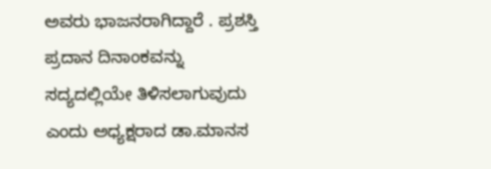ಅವರು ಭಾಜನರಾಗಿದ್ದಾರೆ . ಪ್ರಶಸ್ತಿ ಪ್ರದಾನ ದಿನಾಂಕವನ್ನು ಸದ್ಯದಲ್ಲಿಯೇ ತಿಳಿಸಲಾಗುವುದು ಎಂದು ಅಧ್ಯಕ್ಷರಾದ ಡಾ.ಮಾನಸ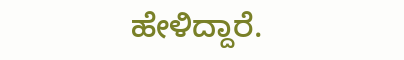ಹೇಳಿದ್ದಾರೆ.